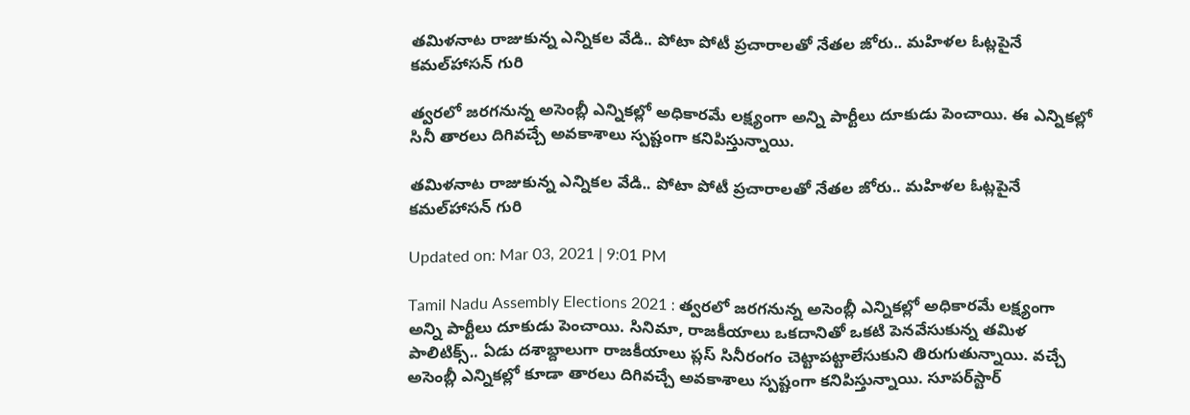తమిళనాట రాజుకున్న ఎన్నికల వేడి.. పోటా పోటీ ప్రచారాలతో నేతల జోరు.. మహిళల ఓట్లపైనే కమల్‌హాసన్‌ గురి

త్వరలో జరగనున్న అసెంబ్లీ ఎన్నికల్లో అధికారమే లక్ష్యంగా అన్ని పార్టీలు దూకుడు పెంచాయి. ఈ ఎన్నికల్లో సినీ తారలు దిగివచ్చే అవకాశాలు స్పష్టంగా కనిపిస్తున్నాయి.

తమిళనాట రాజుకున్న ఎన్నికల వేడి.. పోటా పోటీ ప్రచారాలతో నేతల జోరు.. మహిళల ఓట్లపైనే కమల్‌హాసన్‌ గురి

Updated on: Mar 03, 2021 | 9:01 PM

Tamil Nadu Assembly Elections 2021 : త్వరలో జరగనున్న అసెంబ్లీ ఎన్నికల్లో అధికారమే లక్ష్యంగా అన్ని పార్టీలు దూకుడు పెంచాయి. సినిమా, రాజకీయాలు ఒకదానితో ఒకటి పెనవేసుకున్న తమిళ పాలిటిక్స్.. ఏడు దశాబ్దాలుగా రాజకీయాలు ప్లస్‌ సినీరంగం చెట్టాపట్టాలేసుకుని తిరుగుతున్నాయి. వచ్చే అసెంబ్లీ ఎన్నికల్లో కూడా తారలు దిగివచ్చే అవకాశాలు స్పష్టంగా కనిపిస్తున్నాయి. సూపర్‌స్టార్‌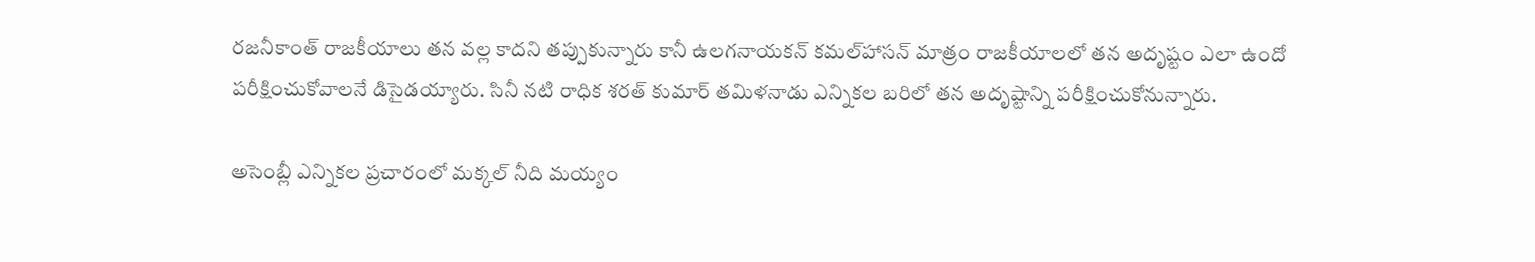రజనీకాంత్‌ రాజకీయాలు తన వల్ల కాదని తప్పుకున్నారు కానీ ఉలగనాయకన్‌ కమల్‌హాసన్‌ మాత్రం రాజకీయాలలో తన అదృష్టం ఎలా ఉందో పరీక్షించుకోవాలనే డిసైడయ్యారు. సినీ నటి రాధిక శరత్ కుమార్ తమిళనాడు ఎన్నికల బరిలో తన అదృష్టాన్ని పరీక్షించుకోనున్నారు.

అసెంబ్లీ ఎన్నికల ప్రచారంలో మక్కల్‌ నీది మయ్యం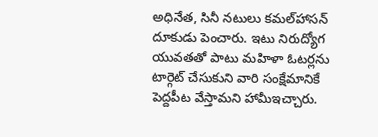అధినేత, సినీ నటులు కమల్‌హాసన్‌ దూకుడు పెంచారు. ఇటు నిరుద్యోగ యువతతో పాటు మహిళా ఓటర్లను టార్గెట్‌ చేసుకుని వారి సంక్షేమానికే పెద్దపీట వేస్తామని హామీఇచ్చారు.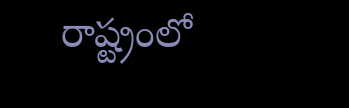రాష్ట్రంలో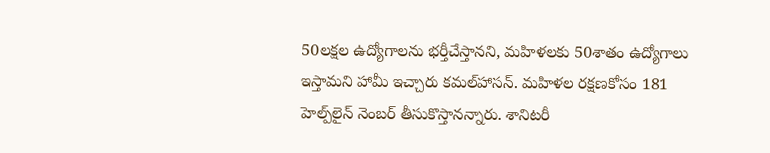50లక్షల ఉద్యోగాలను భర్తీచేస్తానని, మహిళలకు 50శాతం ఉద్యోగాలు ఇస్తామని హామీ ఇచ్చారు కమల్‌హాసన్‌. మహిళల రక్షణకోసం 181 హెల్ప్‌లైన్‌ నెంబర్‌ తీసుకొస్తానన్నారు. శానిటరీ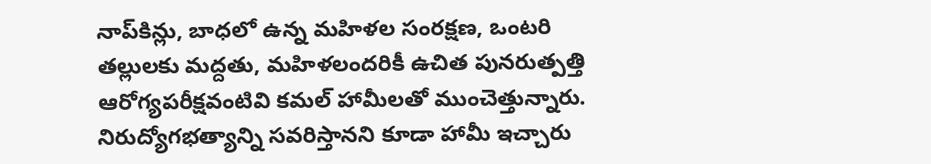నాప్‌కిన్లు, బాధలో ఉన్న మహిళల సంరక్షణ, ఒంటరి తల్లులకు మద్దతు, మహిళలందరికీ ఉచిత పునరుత్పత్తి ఆరోగ్యపరీక్షవంటివి కమల్‌ హామీలతో ముంచెత్తున్నారు. నిరుద్యోగభత్యాన్ని సవరిస్తానని కూడా హామీ ఇచ్చారు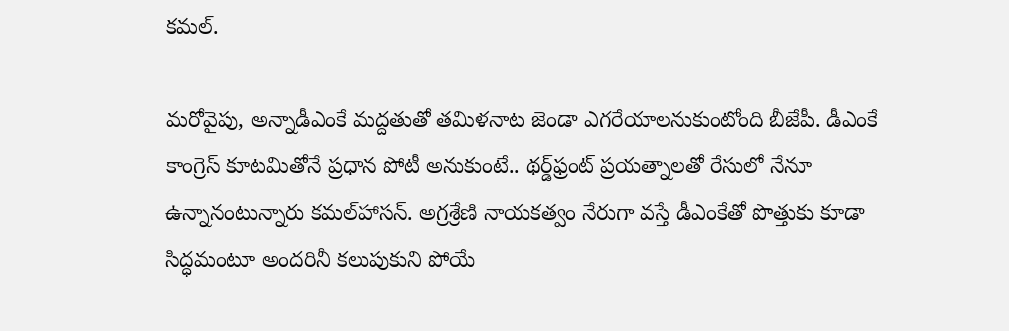కమల్‌.

మరోవైపు, అన్నాడీఎంకే మద్దతుతో తమిళనాట జెండా ఎగరేయాలనుకుంటోంది బీజేపీ. డీఎంకే కాంగ్రెస్‌ కూటమితోనే ప్రధాన పోటీ అనుకుంటే.. థర్డ్‌ఫ్రంట్‌ ప్రయత్నాలతో రేసులో నేనూ ఉన్నానంటున్నారు కమల్‌హాసన్‌. అగ్రశ్రేణి నాయకత్వం నేరుగా వస్తే డీఎంకేతో పొత్తుకు కూడా సిద్ధమంటూ అందరినీ కలుపుకుని పోయే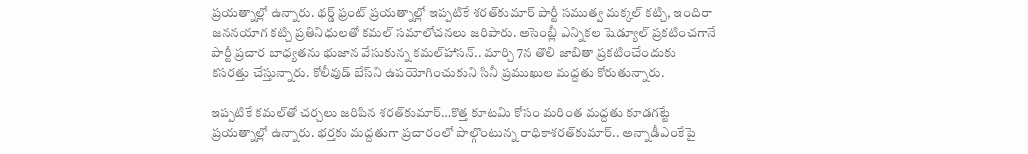ప్రయత్నాల్లో ఉన్నారు. థర్డ్‌ ఫ్రంట్‌ ప్రయత్నాల్లో ఇప్పటికే శరత్‌కుమార్‌ పార్టీ సముత్వ మక్కల్‌ కట్చి, ఇందిరా జననయాగ కట్చి ప్రతినిధులతో కమల్‌ సమాలోచనలు జరిపారు. అసెంబ్లీ ఎన్నికల షెడ్యూల్‌ ప్రకటించగానే పార్టీ ప్రచార బాధ్యతను భుజాన వేసుకున్న కమల్‌హాసన్‌.. మార్చి 7న తొలి జాబితా ప్రకటించేందుకు కసరత్తు చేస్తున్నారు. కోలీవుడ్‌ బేస్‌ని ఉపయోగించుకుని సినీ ప్రముఖుల మద్దతు కోరుతున్నారు.

ఇప్పటికే కమల్‌తో చర్చలు జరిపిన శరత్‌కుమార్‌…కొత్త కూటమి కోసం మరింత మద్దతు కూడగట్టే ప్రయత్నాల్లో ఉన్నారు. భర్తకు మద్దతుగా ప్రచారంలో పాల్గొంటున్న రాధికాశరత్‌కుమార్‌.. అన్నాడీఎంకేపై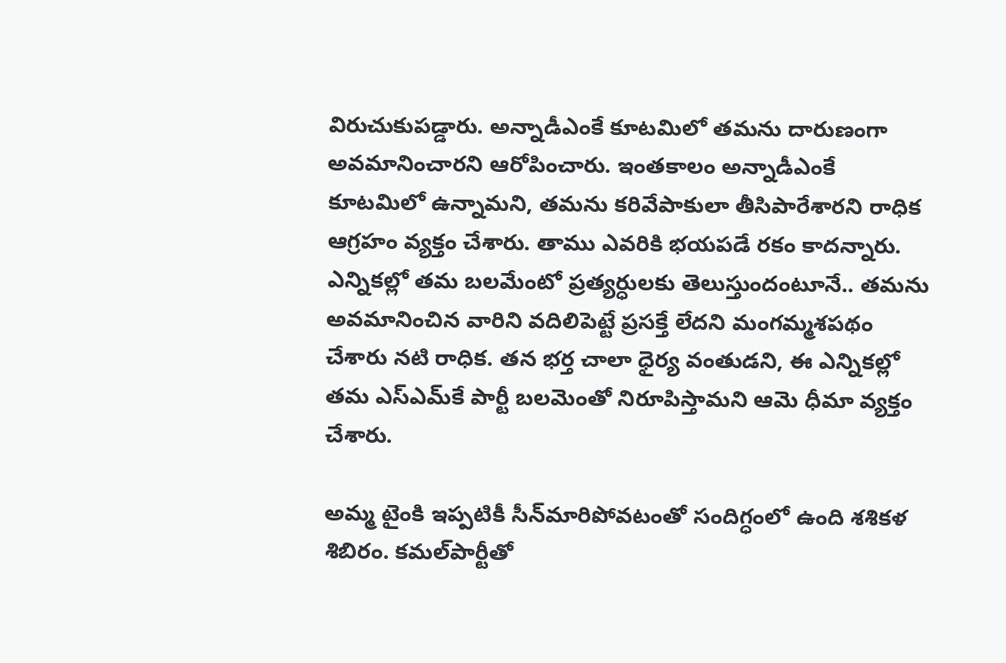విరుచుకుపడ్డారు. అన్నాడీఎంకే కూటమిలో తమను దారుణంగా అవమానించారని ఆరోపించారు. ఇంతకాలం అన్నాడీఎంకే కూటమిలో ఉన్నామని, తమను కరివేపాకులా తీసిపారేశారని రాధిక ఆగ్రహం వ్యక్తం చేశారు. తాము ఎవరికి భయపడే రకం కాదన్నారు. ఎన్నికల్లో తమ బలమేంటో ప్రత్యర్ధులకు తెలుస్తుందంటూనే.. తమను అవమానించిన వారిని వదిలిపెట్టే ప్రసక్తే లేదని మంగమ్మశపథం చేశారు నటి రాధిక. తన భర్త చాలా ధైర్య వంతుడని, ఈ ఎన్నికల్లో తమ ఎస్ఎమ్‌కే పార్టీ బలమెంతో నిరూపిస్తామని ఆమె ధీమా వ్యక్తం చేశారు.

అమ్మ టైంకి ఇప్పటికీ సీన్‌మారిపోవటంతో సందిగ్ధంలో ఉంది శశికళ శిబిరం. కమల్‌పార్టీతో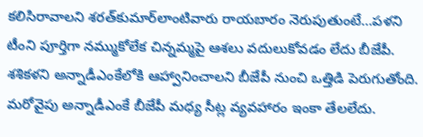కలిసిరావాలని శరత్‌కుమార్‌లాంటివారు రాయబారం నెరుపుతుంటే…పళని టీంని పూర్తిగా నమ్ముకోలేక చిన్నమ్మపై ఆశలు వదులుకోవడం లేదు బీజేపీ. శశికళని అన్నాడీఎంకేలోకి ఆహ్వానించాలని బీజేపీ నుంచి ఒత్తిడి పెరుగుతోంది. మరోవైపు అన్నాడీఎంకే బీజేపీ మధ్య సీట్ల వ్యవహారం ఇంకా తేలలేదు.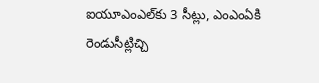ఐయూఎంఎల్‌కు 3 సీట్లు, ఎంఎంఏకి రెండుసీట్లిచ్చి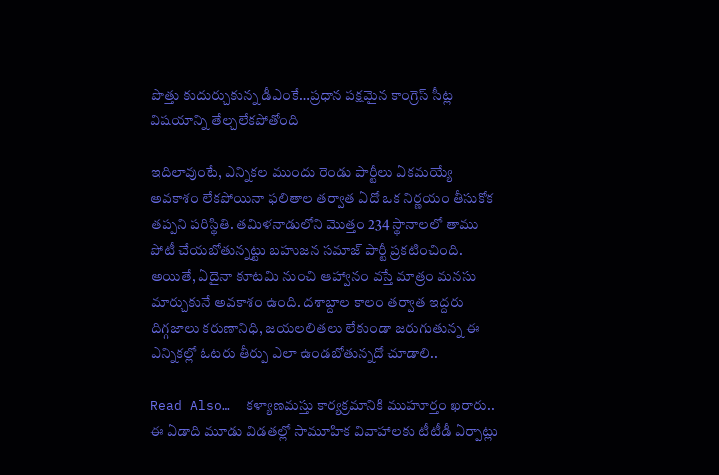పొత్తు కుదుర్చుకున్న డీఎంకే…ప్రధాన పక్షమైన కాంగ్రెస్‌ సీట్ల విషయాన్ని తేల్చలేకపోతోంది

ఇదిలావుంటే, ఎన్నికల ముందు రెండు పార్టీలు ఏకమయ్యే అవకాశం లేకపోయినా ఫలితాల తర్వాత ఏదో ఒక నిర్ణయం తీసుకోక తప్పని పరిస్థితి. తమిళనాడులోని మొత్తం 234 స్థానాలలో తాము పోటీ చేయబోతున్నట్టు బహుజన సమాజ్‌ పార్టీ ప్రకటించింది. అయితే, ఏదైనా కూటమి నుంచి ఆహ్వానం వస్తే మాత్రం మనసు మార్చుకునే అవకాశం ఉంది. దశాబ్దాల కాలం తర్వాత ఇద్దరు దిగ్గజాలు కరుణానిధి, జయలలితలు లేకుండా జరుగుతున్న ఈ ఎన్నికల్లో ఓటరు తీర్పు ఎలా ఉండబోతున్నదో చూడాలి..

Read Also…  కళ్యాణమస్తు కార్యక్రమానికి ముహూర్తం ఖరారు.. ఈ ఏడాది మూడు విడతల్లో సామూహిక వివాహాలకు టీటీడీ ఏర్పాట్లు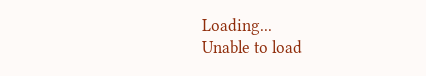Loading...
Unable to load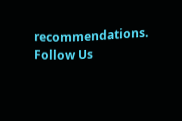recommendations.
Follow Us